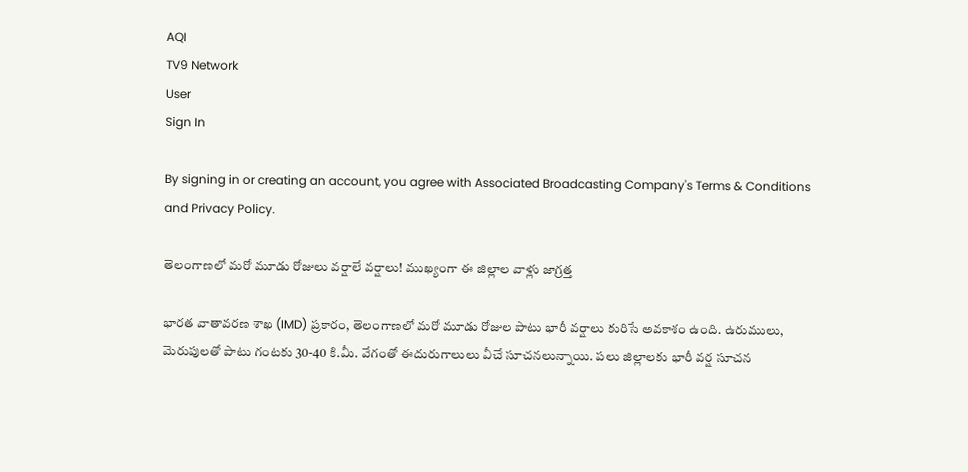AQI
TV9 Network
User
Sign In

By signing in or creating an account, you agree with Associated Broadcasting Company's Terms & Conditions and Privacy Policy.

తెలంగాణలో మరో మూడు రోజులు వర్షాలే వర్షాలు! ముఖ్యంగా ఈ జిల్లాల వాళ్లు జాగ్రత్త

భారత వాతావరణ శాఖ (IMD) ప్రకారం, తెలంగాణలో మరో మూడు రోజుల పాటు భారీ వర్షాలు కురిసే అవకాశం ఉంది. ఉరుములు, మెరుపులతో పాటు గంటకు 30-40 కి.మీ. వేగంతో ఈదురుగాలులు వీచే సూచనలున్నాయి. పలు జిల్లాలకు భారీ వర్ష సూచన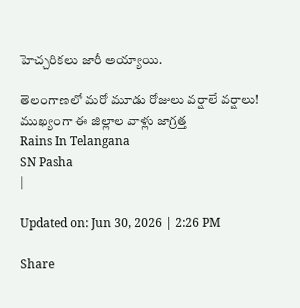హెచ్చరికలు జారీ అయ్యాయి.

తెలంగాణలో మరో మూడు రోజులు వర్షాలే వర్షాలు! ముఖ్యంగా ఈ జిల్లాల వాళ్లు జాగ్రత్త
Rains In Telangana
SN Pasha
|

Updated on: Jun 30, 2026 | 2:26 PM

Share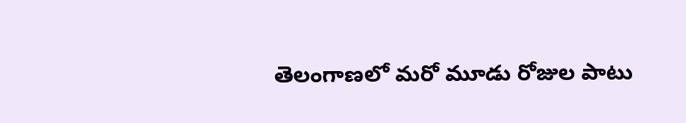తెలంగాణలో మరో మూడు రోజుల పాటు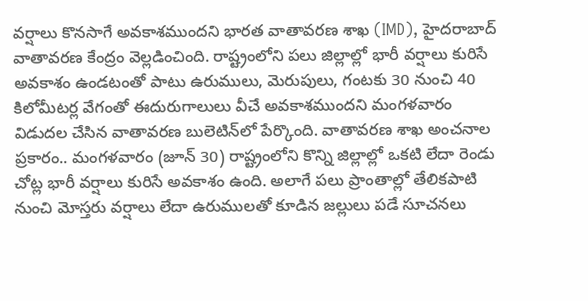వర్షాలు కొనసాగే అవకాశముందని భారత వాతావరణ శాఖ (IMD), హైదరాబాద్ వాతావరణ కేంద్రం వెల్లడించింది. రాష్ట్రంలోని పలు జిల్లాల్లో భారీ వర్షాలు కురిసే అవకాశం ఉండటంతో పాటు ఉరుములు, మెరుపులు, గంటకు 30 నుంచి 40 కిలోమీటర్ల వేగంతో ఈదురుగాలులు వీచే అవకాశముందని మంగళవారం విడుదల చేసిన వాతావరణ బులెటిన్‌లో పేర్కొంది. వాతావరణ శాఖ అంచనాల ప్రకారం.. మంగళవారం (జూన్ 30) రాష్ట్రంలోని కొన్ని జిల్లాల్లో ఒకటి లేదా రెండు చోట్ల భారీ వర్షాలు కురిసే అవకాశం ఉంది. అలాగే పలు ప్రాంతాల్లో తేలికపాటి నుంచి మోస్తరు వర్షాలు లేదా ఉరుములతో కూడిన జల్లులు పడే సూచనలు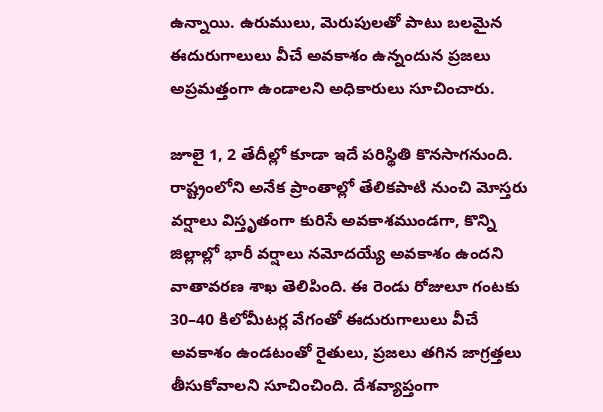ఉన్నాయి. ఉరుములు, మెరుపులతో పాటు బలమైన ఈదురుగాలులు వీచే అవకాశం ఉన్నందున ప్రజలు అప్రమత్తంగా ఉండాలని అధికారులు సూచించారు.

జూలై 1, 2 తేదీల్లో కూడా ఇదే పరిస్థితి కొనసాగనుంది. రాష్ట్రంలోని అనేక ప్రాంతాల్లో తేలికపాటి నుంచి మోస్తరు వర్షాలు విస్తృతంగా కురిసే అవకాశముండగా, కొన్ని జిల్లాల్లో భారీ వర్షాలు నమోదయ్యే అవకాశం ఉందని వాతావరణ శాఖ తెలిపింది. ఈ రెండు రోజులూ గంటకు 30–40 కిలోమీటర్ల వేగంతో ఈదురుగాలులు వీచే అవకాశం ఉండటంతో రైతులు, ప్రజలు తగిన జాగ్రత్తలు తీసుకోవాలని సూచించింది. దేశవ్యాప్తంగా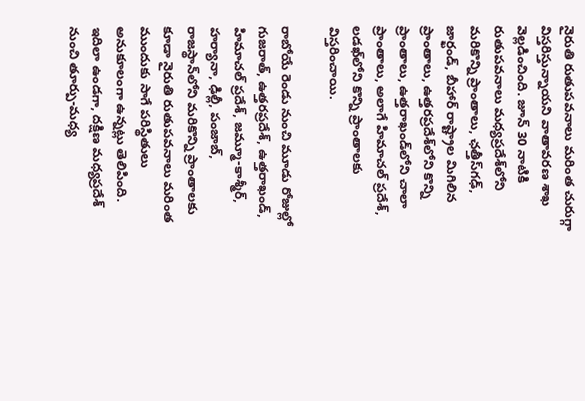నైరుతి రుతుపవనాలు మరింత చురుగ్గా విస్తరిస్తున్నాయని వాతావరణ శాఖ వెల్లడించింది. జూన్ 30 నాటికి రుతుపవనాలు మధ్యప్రదేశ్‌లోని మరికొన్ని ప్రాంతాలు, ఛత్తీస్‌గఢ్, జార్ఖండ్, బీహార్ రాష్ట్రాల మిగిలిన ప్రాంతాలు, ఉత్తరప్రదేశ్‌లోని కొన్ని ప్రాంతాలు, ఉత్తరాఖండ్‌లోని చాలా ప్రాంతాలు, అలాగే హిమాచల్ ప్రదేశ్, లడఖ్‌లోని కొన్ని ప్రాంతాలకు విస్తరించాయి.

రాబోయే రెండు నుంచి మూడు రోజుల్లో గుజరాత్, ఉత్తరప్రదేశ్, ఉత్తరాఖండ్, హిమాచల్ ప్రదేశ్, జమ్మూ-కాశ్మీర్, హర్యానా, ఢిల్లీ, పంజాబ్, రాజస్థాన్‌లోని మరికొన్ని ప్రాంతాలకు కూడా నైరుతి రుతుపవనాలు మరింత ముందుకు సాగే పరిస్థితులు అనుకూలంగా ఉన్నట్లు తెలిపింది. ఇదిలా ఉండగా, దక్షిణ మధ్యప్రదేశ్ నుంచి తూర్పు-మధ్య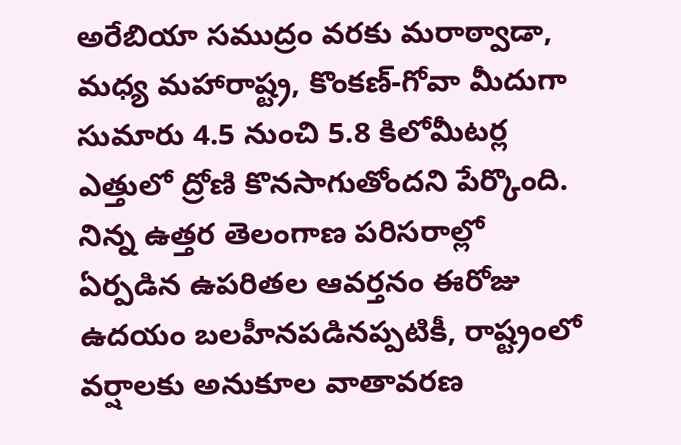అరేబియా సముద్రం వరకు మరాఠ్వాడా, మధ్య మహారాష్ట్ర, కొంకణ్-గోవా మీదుగా సుమారు 4.5 నుంచి 5.8 కిలోమీటర్ల ఎత్తులో ద్రోణి కొనసాగుతోందని పేర్కొంది. నిన్న ఉత్తర తెలంగాణ పరిసరాల్లో ఏర్పడిన ఉపరితల ఆవర్తనం ఈరోజు ఉదయం బలహీనపడినప్పటికీ, రాష్ట్రంలో వర్షాలకు అనుకూల వాతావరణ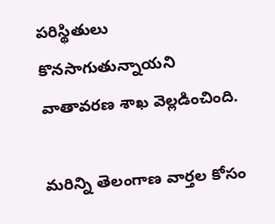పరిస్థితులు కొనసాగుతున్నాయని వాతావరణ శాఖ వెల్లడించింది.

మరిన్ని తెలంగాణ వార్తల కోసం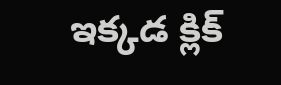ఇక్కడ క్లిక్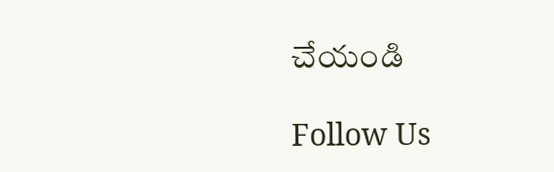చేయండి

Follow Us